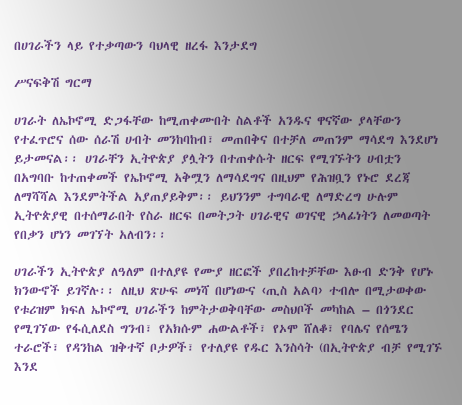በሀገራችን ላይ የተቃጣውን ባህላዊ ዘረፋ እንታደግ

ሥናፍቅሽ ግርማ

ሀገራት ለኤኮኖሚ ድጋፋቸው ከሚጠቀሙበት ስልቶች አንዱና ዋናኛው ያላቸውን የተፈጥሮና ሰው ሰራሽ ሀብት መንከባከብ፣ መጠበቅና በተቻለ መጠንም ማሳደግ እንደሆነ ይታመናል፡፡ ሀገራቸን ኢትዮጵያ ያሏትን በተጠቀሱት ዘርፍ የሚገኙትን ሀብቷን በአግባቡ ከተጠቀመች የኤኮኖሚ አቅሟን ለማሳደግና በዚህም የሕዝቧን የኑሮ ደረጃ ለማሻሻል እንደምትችል አያጠያይቅም፡፡ ይህንንም ተግባራዊ ለማድረግ ሁሉም ኢትዮጵያዊ በተሰማራበት የስራ ዘርፍ በመትጋት ሀገራዊና ወገናዊ ኃላፊነትን ለመወጣት የበቃን ሆነን መገኘት አለብን፡፡

ሀገራችን ኢትዮጵያ ለዓለም በተለያዩ የሙያ ዘርፎች ያበረከተቻቸው እፁብ ድንቅ የሆኑ ክንውኖች ይገኛሉ፡፡ ለዚህ ጽሁፍ መነሻ በሆነውና ‹ጢስ አልባ› ተብሎ በሚታወቀው የቱሪዝም ክፍለ ኤኮኖሚ ሀገራችን ከምትታወቅባቸው መስህቦች መካከል – በጎንደር የሚገኘው የፋሲለደስ ግንብ፣ የአክሱም ሐውልቶች፣ የኦሞ ሸለቆ፣ የባሌና የሰሜን ተራሮች፣ የዳንከል ዝቅተኛ ቦታዎች፣ የተለያዩ የዱር እንስሳት (በኢትዮጵያ ብቻ የሚገኙ እንደ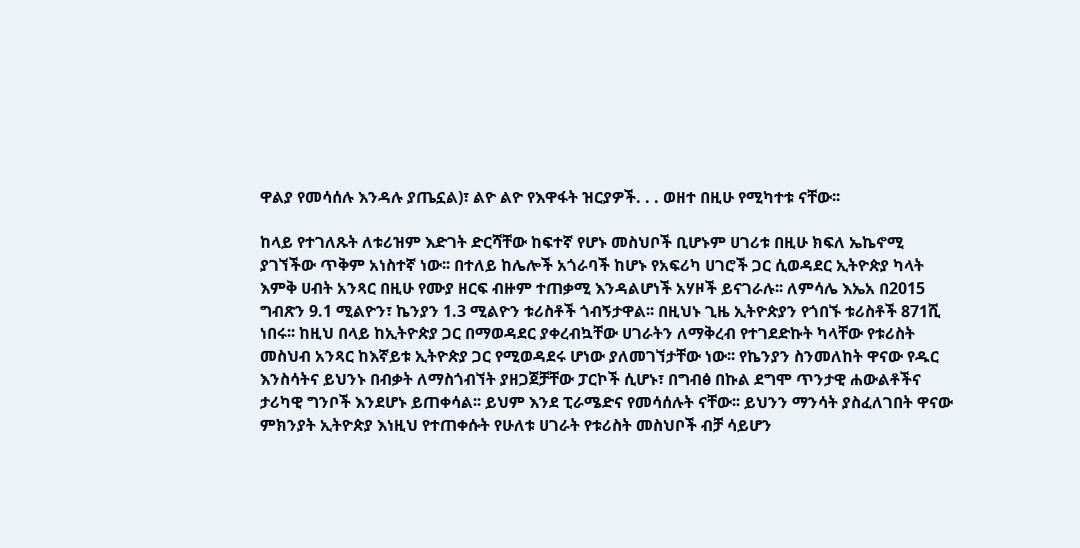ዋልያ የመሳሰሉ እንዳሉ ያጤኗል)፣ ልዮ ልዮ የእዋፋት ዝርያዎች. . . ወዘተ በዚሁ የሚካተቱ ናቸው፡፡

ከላይ የተገለጹት ለቱሪዝም እድገት ድርሻቸው ከፍተኛ የሆኑ መስህቦች ቢሆኑም ሀገሪቱ በዚሁ ክፍለ ኤኬኖሚ ያገኘችው ጥቅም አነስተኛ ነው፡፡ በተለይ ከሌሎች አጎራባች ከሆኑ የአፍሪካ ሀገሮች ጋር ሲወዳደር ኢትዮጵያ ካላት እምቅ ሀብት አንጻር በዚሁ የሙያ ዘርፍ ብዙም ተጠቃሚ እንዳልሆነች አሃዞች ይናገራሉ፡፡ ለምሳሌ እኤአ በ2015 ግብጽን 9.1 ሚልዮን፣ ኬንያን 1.3 ሚልዮን ቱሪስቶች ጎብኝታዋል፡፡ በዚህኑ ጊዜ ኢትዮጵያን የጎበኙ ቱሪስቶች 871ሺ ነበሩ፡፡ ከዚህ በላይ ከኢትዮጵያ ጋር በማወዳደር ያቀረብኳቸው ሀገራትን ለማቅረብ የተገደድኩት ካላቸው የቱሪስት መስህብ አንጻር ከእኛይቱ ኢትዮጵያ ጋር የሚወዳደሩ ሆነው ያለመገኘታቸው ነው፡፡ የኬንያን ስንመለከት ዋናው የዱር እንስሳትና ይህንኑ በብቃት ለማስጎብኘት ያዘጋጀቻቸው ፓርኮች ሲሆኑ፣ በግብፅ በኩል ደግሞ ጥንታዊ ሐውልቶችና ታሪካዊ ግንቦች እንደሆኑ ይጠቀሳል፡፡ ይህም እንደ ፒራሜድና የመሳሰሉት ናቸው፡፡ ይህንን ማንሳት ያስፈለገበት ዋናው ምክንያት ኢትዮጵያ እነዚህ የተጠቀሱት የሁለቱ ሀገራት የቱሪስት መስህቦች ብቻ ሳይሆን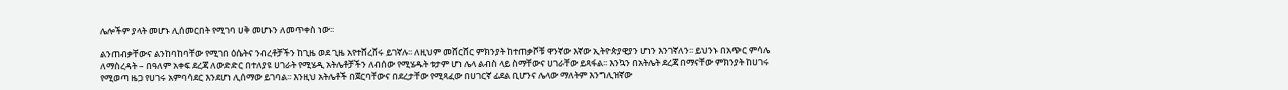ሌሎችም ያላት መሆኑ ሊሰመርበት የሚገባ ሀቅ መሆኑን ለመጥቀስ ነው፡፡

ልንጠብቃቸውና ልንከባከባቸው የሚገበ ዕሴትና ንብረቶቻችን ከጊዜ ወደ ጊዜ አየተሸረሸሩ ይገኛሉ፡፡ ለዚህም መሸርሸር ምክንያት ከተጠቃሾቹ ዋንኛው እኛው ኢትዮጵያዊያን ሆነን እንገኛለን፡፡ ይህንኑ በአጭር ምሳሌ ለማስረዳት – በዓለም አቀፍ ደረጃ ለውድድር በተለያዩ ሀገራት የሚሄዲ አትሌቶቻችን ለብሰው የሚሄዱት ቱታም ሆነ ሌላ ልብስ ላይ ስማቸውና ሀገራቸው ይጻፋል፡፡ እንኳን በአትሌት ደረጃ በማናቸው ምክንያት ከሀገሩ የሚወጣ ዜጋ የሀገሩ አምባሳደር እንደሆነ ሊሰማው ይገባል፡፡ እንዚህ አትሌቶች በጀርባቸውና በደረታቸው የሚጻፈው በሀገርኛ ፊደል ቢሆንና ሌላው ማለትም እንግሊዝኛው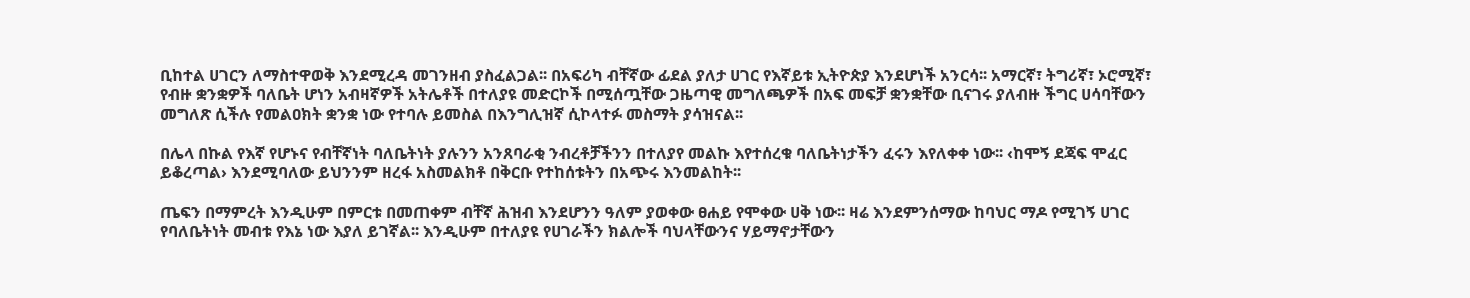ቢከተል ሀገርን ለማስተዋወቅ እንደሚረዳ መገንዘብ ያስፈልጋል፡፡ በአፍሪካ ብቸኛው ፊደል ያለታ ሀገር የእኛይቱ ኢትዮጵያ እንደሆነች አንርሳ፡፡ አማርኛ፣ ትግሪኛ፣ ኦሮሚኛ፣ የብዙ ቋንቋዎች ባለቤት ሆነን አብዛኛዎች አትሌቶች በተለያዩ መድርኮች በሚሰጧቸው ጋዜጣዊ መግለጫዎች በአፍ መፍቻ ቋንቋቸው ቢናገሩ ያለብዙ ችግር ሀሳባቸውን መግለጽ ሲችሉ የመልዐክት ቋንቋ ነው የተባሉ ይመስል በእንግሊዝኛ ሲኮላተፉ መስማት ያሳዝናል፡፡

በሌላ በኩል የእኛ የሆኑና የብቸኛነት ባለቤትነት ያሉንን አንጸባራቂ ንብረቶቻችንን በተለያየ መልኩ እየተሰረቁ ባለቤትነታችን ፈሩን እየለቀቀ ነው፡፡ ‹ከሞኝ ደጃፍ ሞፈር ይቆረጣል› እንደሚባለው ይህንንም ዘረፋ አስመልክቶ በቅርቡ የተከሰቱትን በአጭሩ እንመልከት፡፡

ጤፍን በማምረት እንዲሁም በምርቱ በመጠቀም ብቸኛ ሕዝብ እንደሆንን ዓለም ያወቀው ፀሐይ የሞቀው ሀቅ ነው፡፡ ዛሬ እንደምንሰማው ከባህር ማዶ የሚገኝ ሀገር የባለቤትነት መብቱ የእኔ ነው እያለ ይገኛል፡፡ እንዲሁም በተለያዩ የሀገራችን ክልሎች ባህላቸውንና ሃይማኖታቸውን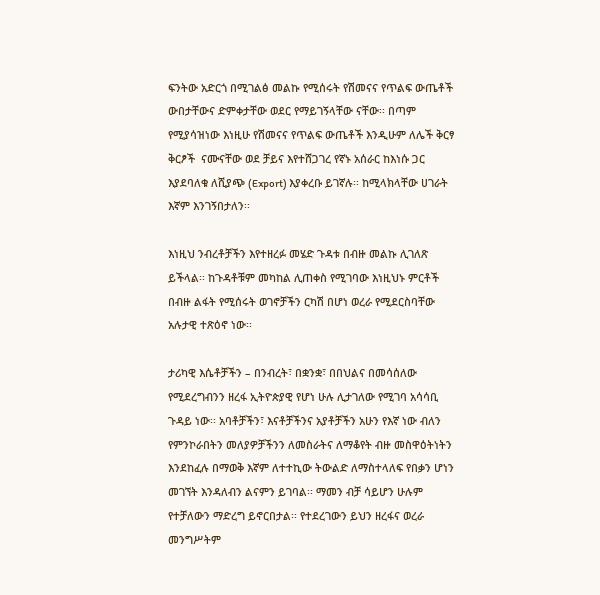ፍንትው አድርጎ በሚገልፅ መልኩ የሚሰሩት የሽመናና የጥልፍ ውጤቶች ውበታቸውና ድምቀታቸው ወደር የማይገኝላቸው ናቸው፡፡ በጣም የሚያሳዝነው እነዚሁ የሽመናና የጥልፍ ውጤቶች እንዲሁም ለሌች ቅርፃ ቅርፆች  ናሙናቸው ወደ ቻይና እየተሸጋገረ የኛኑ አሰራር ከእነሱ ጋር እያደባለቁ ለሺያጭ (Export) እያቀረቡ ይገኛሉ፡፡ ከሚላክላቸው ሀገራት እኛም እንገኝበታለን፡፡

እነዚህ ንብረቶቻችን እየተዘረፉ መሄድ ጉዳቱ በብዙ መልኩ ሊገለጽ ይችላል፡፡ ከጉዳቶቹም መካከል ሊጠቀስ የሚገባው እነዚህኑ ምርቶች በብዙ ልፋት የሚሰሩት ወገኖቻችን ርካሽ በሆነ ወረራ የሚደርስባቸው አሉታዊ ተጽዕኖ ነው፡፡

ታሪካዊ እሴቶቻችን – በንብረት፣ በቋንቋ፣ በበህልና በመሳሰለው የሚደረግብንን ዘረፋ ኢትዮጵያዊ የሆነ ሁሉ ሊታገለው የሚገባ አሳሳቢ ጉዳይ ነው፡፡ አባቶቻችን፣ እናቶቻችንና አያቶቻችን አሁን የእኛ ነው ብለን የምንኮራበትን መለያዎቻችንን ለመስራትና ለማቆየት ብዙ መስዋዕትነትን እንደከፈሉ በማወቅ እኛም ለተተኪው ትውልድ ለማስተላለፍ የበቃን ሆነን መገኘት እንዳለብን ልናምን ይገባል፡፡ ማመን ብቻ ሳይሆን ሁሉም የተቻለውን ማድረግ ይኖርበታል፡፡ የተደረገውን ይህን ዘረፋና ወረራ መንግሥትም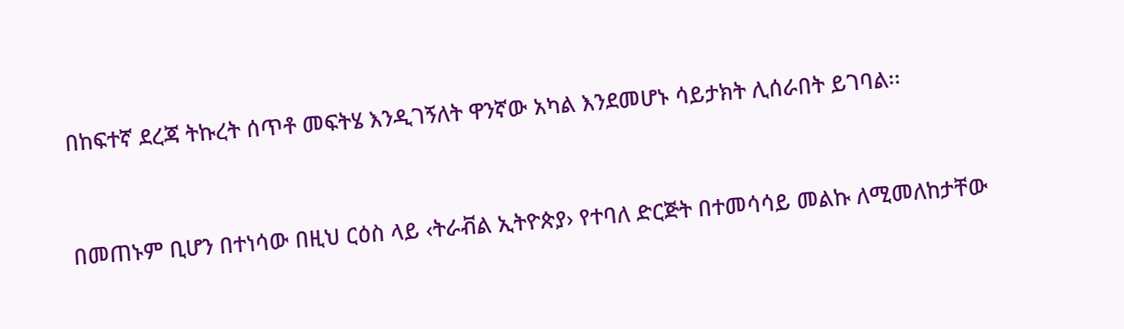በከፍተኛ ደረጃ ትኩረት ሰጥቶ መፍትሄ እንዲገኝለት ዋንኛው አካል እንደመሆኑ ሳይታክት ሊሰራበት ይገባል፡፡



በመጠኑም ቢሆን በተነሳው በዚህ ርዕስ ላይ ‹ትራቭል ኢትዮጵያ› የተባለ ድርጅት በተመሳሳይ መልኩ ለሚመለከታቸው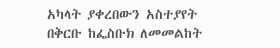አካላት ያቀረበውን አስተያየት በቅርቡ ከፌስቡክ ለመመልከት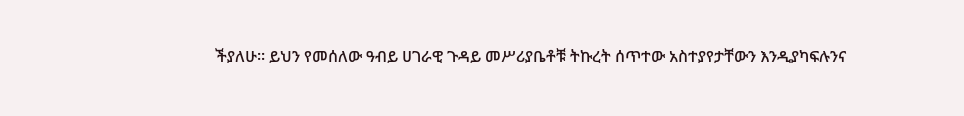ችያለሁ፡፡ ይህን የመሰለው ዓብይ ሀገራዊ ጉዳይ መሥሪያቤቶቹ ትኩረት ሰጥተው አስተያየታቸውን እንዲያካፍሉንና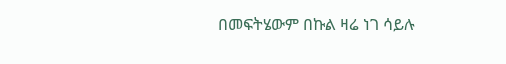በመፍትሄውም በኩል ዛሬ ነገ ሳይሉ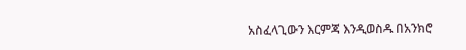አስፈላጊውን እርምጃ እንዲወስዱ በአንክሮ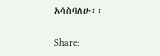አሳስባለሁ፡፡

Share: